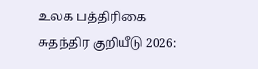உலக பத்திரிகை சுதந்திர குறியீடு 2026: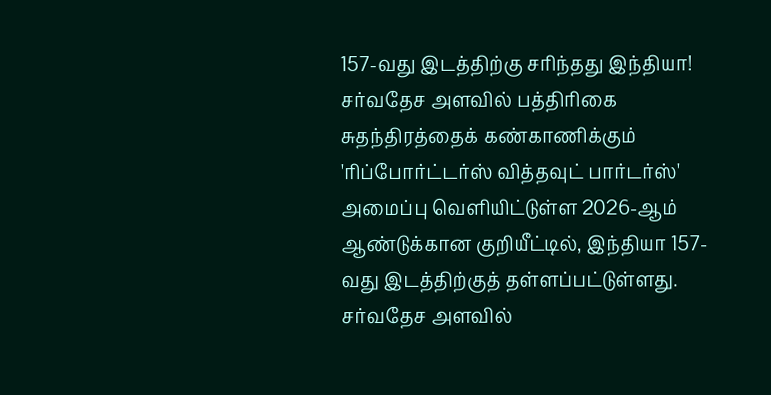157-வது இடத்திற்கு சரிந்தது இந்தியா!
சர்வதேச அளவில் பத்திரிகை சுதந்திரத்தைக் கண்காணிக்கும் 'ரிப்போர்ட்டர்ஸ் வித்தவுட் பார்டர்ஸ்' அமைப்பு வெளியிட்டுள்ள 2026-ஆம் ஆண்டுக்கான குறியீட்டில், இந்தியா 157-வது இடத்திற்குத் தள்ளப்பட்டுள்ளது.
சர்வதேச அளவில்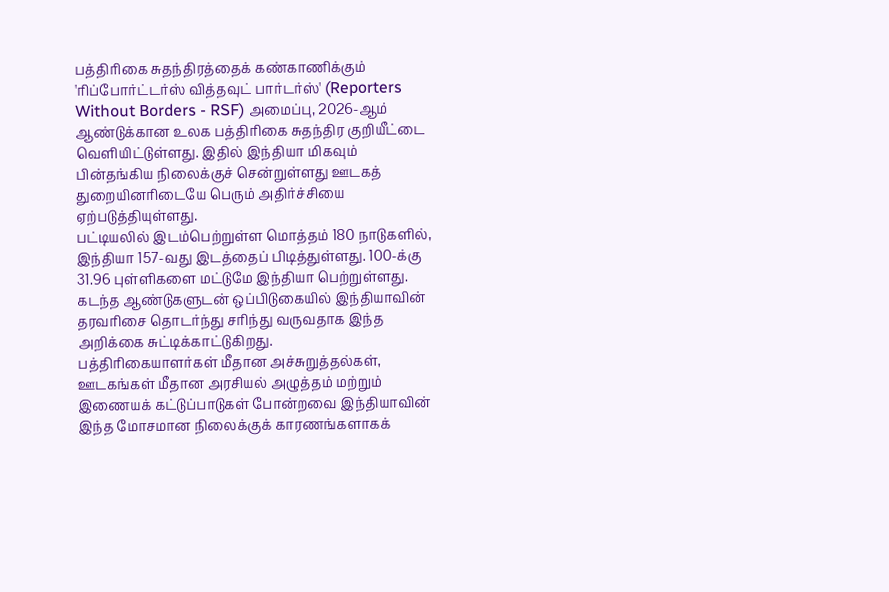பத்திரிகை சுதந்திரத்தைக் கண்காணிக்கும் 'ரிப்போர்ட்டர்ஸ் வித்தவுட் பார்டர்ஸ்' (Reporters Without Borders - RSF) அமைப்பு, 2026-ஆம் ஆண்டுக்கான உலக பத்திரிகை சுதந்திர குறியீட்டை வெளியிட்டுள்ளது. இதில் இந்தியா மிகவும் பின்தங்கிய நிலைக்குச் சென்றுள்ளது ஊடகத் துறையினரிடையே பெரும் அதிர்ச்சியை ஏற்படுத்தியுள்ளது.
பட்டியலில் இடம்பெற்றுள்ள மொத்தம் 180 நாடுகளில், இந்தியா 157-வது இடத்தைப் பிடித்துள்ளது. 100-க்கு 31.96 புள்ளிகளை மட்டுமே இந்தியா பெற்றுள்ளது. கடந்த ஆண்டுகளுடன் ஒப்பிடுகையில் இந்தியாவின் தரவரிசை தொடர்ந்து சரிந்து வருவதாக இந்த அறிக்கை சுட்டிக்காட்டுகிறது.
பத்திரிகையாளர்கள் மீதான அச்சுறுத்தல்கள், ஊடகங்கள் மீதான அரசியல் அழுத்தம் மற்றும் இணையக் கட்டுப்பாடுகள் போன்றவை இந்தியாவின் இந்த மோசமான நிலைக்குக் காரணங்களாகக்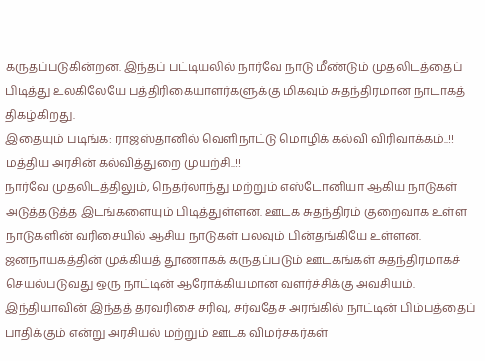கருதப்படுகின்றன. இந்தப் பட்டியலில் நார்வே நாடு மீண்டும் முதலிடத்தைப் பிடித்து உலகிலேயே பத்திரிகையாளர்களுக்கு மிகவும் சுதந்திரமான நாடாகத் திகழ்கிறது.
இதையும் படிங்க: ராஜஸ்தானில் வெளிநாட்டு மொழிக் கல்வி விரிவாக்கம்..!! மத்திய அரசின் கல்வித்துறை முயற்சி..!!
நார்வே முதலிடத்திலும், நெதர்லாந்து மற்றும் எஸ்டோனியா ஆகிய நாடுகள் அடுத்தடுத்த இடங்களையும் பிடித்துள்ளன. ஊடக சுதந்திரம் குறைவாக உள்ள நாடுகளின் வரிசையில் ஆசிய நாடுகள் பலவும் பின்தங்கியே உள்ளன.
ஜனநாயகத்தின் முக்கியத் தூணாகக் கருதப்படும் ஊடகங்கள் சுதந்திரமாகச் செயல்படுவது ஒரு நாட்டின் ஆரோக்கியமான வளர்ச்சிக்கு அவசியம். இந்தியாவின் இந்தத் தரவரிசை சரிவு, சர்வதேச அரங்கில் நாட்டின் பிம்பத்தைப் பாதிக்கும் என்று அரசியல் மற்றும் ஊடக விமர்சகர்கள்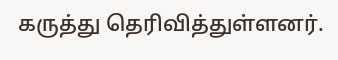கருத்து தெரிவித்துள்ளனர்.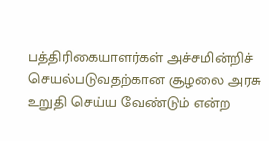பத்திரிகையாளர்கள் அச்சமின்றிச் செயல்படுவதற்கான சூழலை அரசு உறுதி செய்ய வேண்டும் என்ற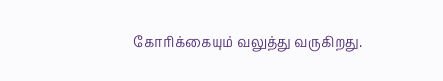கோரிக்கையும் வலுத்து வருகிறது.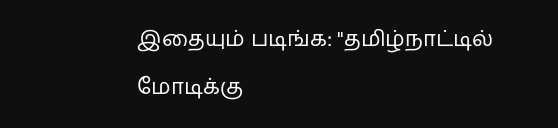இதையும் படிங்க: "தமிழ்நாட்டில் மோடிக்கு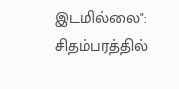இடமில்லை": சிதம்பரத்தில்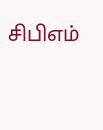சிபிஎம்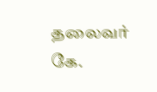தலைவர் கே.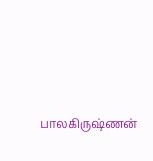பாலகிருஷ்ணன்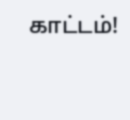காட்டம்!